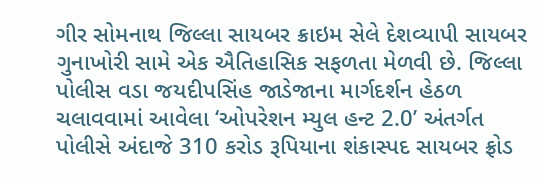ગીર સોમનાથ જિલ્લા સાયબર ક્રાઇમ સેલે દેશવ્યાપી સાયબર ગુનાખોરી સામે એક ઐતિહાસિક સફળતા મેળવી છે. જિલ્લા પોલીસ વડા જયદીપસિંહ જાડેજાના માર્ગદર્શન હેઠળ ચલાવવામાં આવેલા ‘ઓપરેશન મ્યુલ હન્ટ 2.0’ અંતર્ગત પોલીસે અંદાજે 310 કરોડ રૂપિયાના શંકાસ્પદ સાયબર ફ્રોડ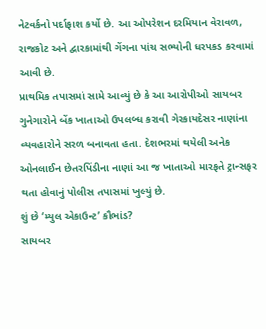નેટવર્કનો પર્દાફાશ કર્યો છે. આ ઓપરેશન દરમિયાન વેરાવળ, રાજકોટ અને દ્વારકામાંથી ગેંગના પાંચ સભ્યોની ધરપકડ કરવામાં આવી છે.
પ્રાથમિક તપાસમાં સામે આવ્યું છે કે આ આરોપીઓ સાયબર ગુનેગારોને બેંક ખાતાઓ ઉપલબ્ધ કરાવી ગેરકાયદેસર નાણાંના વ્યવહારોને સરળ બનાવતા હતા. દેશભરમાં થયેલી અનેક ઓનલાઈન છેતરપિંડીના નાણાં આ જ ખાતાઓ મારફતે ટ્રાન્સફર થતા હોવાનું પોલીસ તપાસમાં ખુલ્યું છે.
શું છે ‘મ્યુલ એકાઉન્ટ’ કૌભાંડ?
સાયબર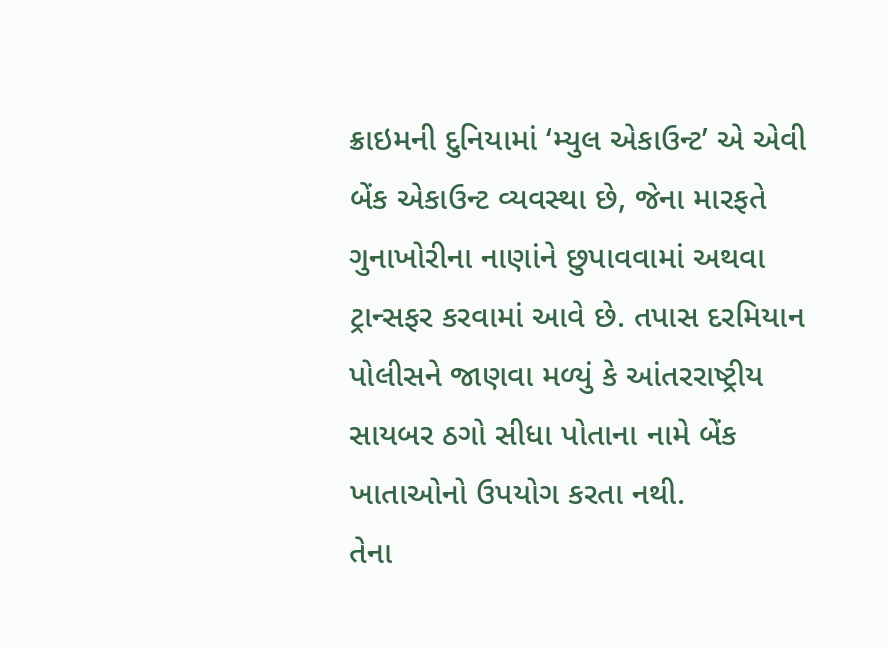ક્રાઇમની દુનિયામાં ‘મ્યુલ એકાઉન્ટ’ એ એવી બેંક એકાઉન્ટ વ્યવસ્થા છે, જેના મારફતે ગુનાખોરીના નાણાંને છુપાવવામાં અથવા ટ્રાન્સફર કરવામાં આવે છે. તપાસ દરમિયાન પોલીસને જાણવા મળ્યું કે આંતરરાષ્ટ્રીય સાયબર ઠગો સીધા પોતાના નામે બેંક ખાતાઓનો ઉપયોગ કરતા નથી.
તેના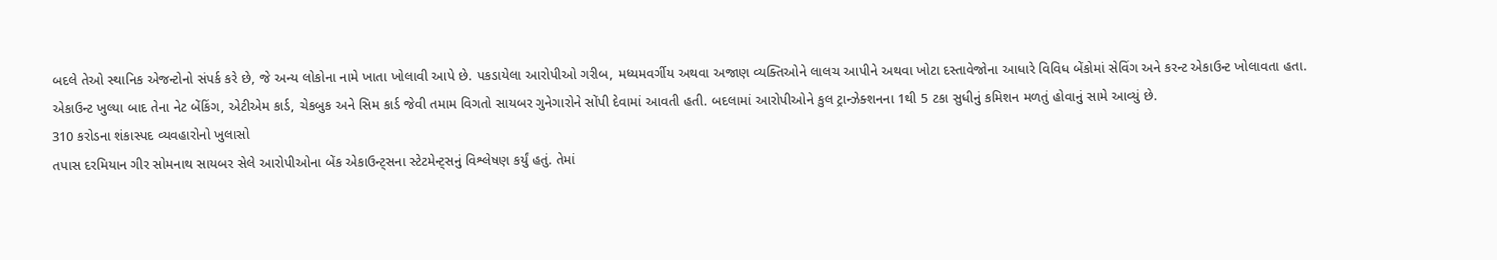બદલે તેઓ સ્થાનિક એજન્ટોનો સંપર્ક કરે છે, જે અન્ય લોકોના નામે ખાતા ખોલાવી આપે છે. પકડાયેલા આરોપીઓ ગરીબ, મધ્યમવર્ગીય અથવા અજાણ વ્યક્તિઓને લાલચ આપીને અથવા ખોટા દસ્તાવેજોના આધારે વિવિધ બેંકોમાં સેવિંગ અને કરન્ટ એકાઉન્ટ ખોલાવતા હતા.
એકાઉન્ટ ખુલ્યા બાદ તેના નેટ બેંકિંગ, એટીએમ કાર્ડ, ચેકબુક અને સિમ કાર્ડ જેવી તમામ વિગતો સાયબર ગુનેગારોને સોંપી દેવામાં આવતી હતી. બદલામાં આરોપીઓને કુલ ટ્રાન્ઝેક્શનના 1થી 5 ટકા સુધીનું કમિશન મળતું હોવાનું સામે આવ્યું છે.
310 કરોડના શંકાસ્પદ વ્યવહારોનો ખુલાસો
તપાસ દરમિયાન ગીર સોમનાથ સાયબર સેલે આરોપીઓના બેંક એકાઉન્ટ્સના સ્ટેટમેન્ટ્સનું વિશ્લેષણ કર્યું હતું. તેમાં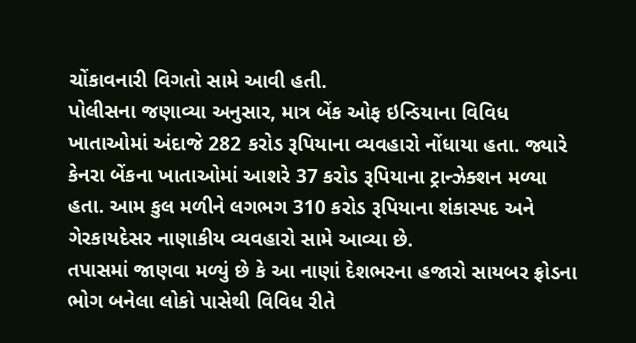ચોંકાવનારી વિગતો સામે આવી હતી.
પોલીસના જણાવ્યા અનુસાર, માત્ર બેંક ઓફ ઇન્ડિયાના વિવિધ ખાતાઓમાં અંદાજે 282 કરોડ રૂપિયાના વ્યવહારો નોંધાયા હતા. જ્યારે કેનરા બેંકના ખાતાઓમાં આશરે 37 કરોડ રૂપિયાના ટ્રાન્ઝેક્શન મળ્યા હતા. આમ કુલ મળીને લગભગ 310 કરોડ રૂપિયાના શંકાસ્પદ અને ગેરકાયદેસર નાણાકીય વ્યવહારો સામે આવ્યા છે.
તપાસમાં જાણવા મળ્યું છે કે આ નાણાં દેશભરના હજારો સાયબર ફ્રોડના ભોગ બનેલા લોકો પાસેથી વિવિધ રીતે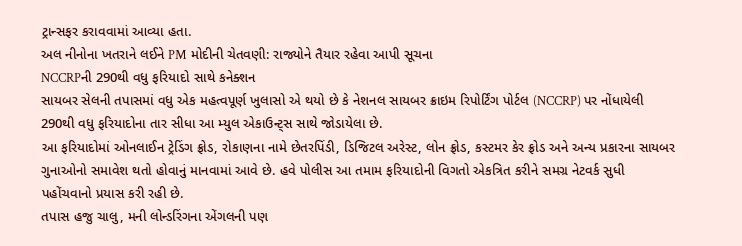ટ્રાન્સફર કરાવવામાં આવ્યા હતા.
અલ નીનોના ખતરાને લઈને PM મોદીની ચેતવણી: રાજ્યોને તૈયાર રહેવા આપી સૂચના
NCCRPની 290થી વધુ ફરિયાદો સાથે કનેક્શન
સાયબર સેલની તપાસમાં વધુ એક મહત્વપૂર્ણ ખુલાસો એ થયો છે કે નેશનલ સાયબર ક્રાઇમ રિપોર્ટિંગ પોર્ટલ (NCCRP) પર નોંધાયેલી 290થી વધુ ફરિયાદોના તાર સીધા આ મ્યુલ એકાઉન્ટ્સ સાથે જોડાયેલા છે.
આ ફરિયાદોમાં ઓનલાઈન ટ્રેડિંગ ફ્રોડ, રોકાણના નામે છેતરપિંડી, ડિજિટલ અરેસ્ટ, લોન ફ્રોડ, કસ્ટમર કેર ફ્રોડ અને અન્ય પ્રકારના સાયબર ગુનાઓનો સમાવેશ થતો હોવાનું માનવામાં આવે છે. હવે પોલીસ આ તમામ ફરિયાદોની વિગતો એકત્રિત કરીને સમગ્ર નેટવર્ક સુધી પહોંચવાનો પ્રયાસ કરી રહી છે.
તપાસ હજુ ચાલુ, મની લોન્ડરિંગના એંગલની પણ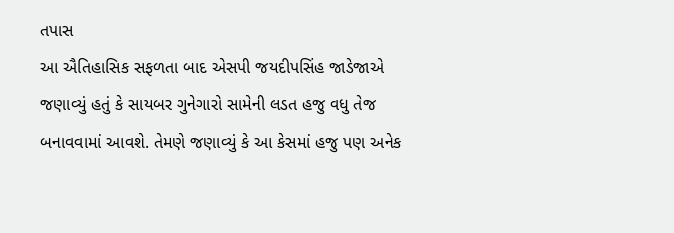તપાસ
આ ઐતિહાસિક સફળતા બાદ એસપી જયદીપસિંહ જાડેજાએ જણાવ્યું હતું કે સાયબર ગુનેગારો સામેની લડત હજુ વધુ તેજ બનાવવામાં આવશે. તેમણે જણાવ્યું કે આ કેસમાં હજુ પણ અનેક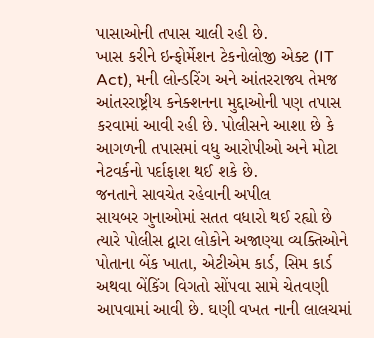પાસાઓની તપાસ ચાલી રહી છે.
ખાસ કરીને ઇન્ફોર્મેશન ટેકનોલોજી એક્ટ (IT Act), મની લોન્ડરિંગ અને આંતરરાજ્ય તેમજ આંતરરાષ્ટ્રીય કનેક્શનના મુદ્દાઓની પણ તપાસ કરવામાં આવી રહી છે. પોલીસને આશા છે કે આગળની તપાસમાં વધુ આરોપીઓ અને મોટા નેટવર્કનો પર્દાફાશ થઈ શકે છે.
જનતાને સાવચેત રહેવાની અપીલ
સાયબર ગુનાઓમાં સતત વધારો થઈ રહ્યો છે ત્યારે પોલીસ દ્વારા લોકોને અજાણ્યા વ્યક્તિઓને પોતાના બેંક ખાતા, એટીએમ કાર્ડ, સિમ કાર્ડ અથવા બેંકિંગ વિગતો સોંપવા સામે ચેતવણી આપવામાં આવી છે. ઘણી વખત નાની લાલચમાં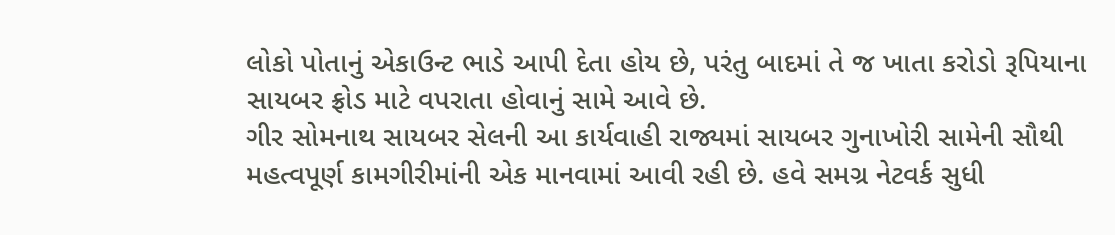લોકો પોતાનું એકાઉન્ટ ભાડે આપી દેતા હોય છે, પરંતુ બાદમાં તે જ ખાતા કરોડો રૂપિયાના સાયબર ફ્રોડ માટે વપરાતા હોવાનું સામે આવે છે.
ગીર સોમનાથ સાયબર સેલની આ કાર્યવાહી રાજ્યમાં સાયબર ગુનાખોરી સામેની સૌથી મહત્વપૂર્ણ કામગીરીમાંની એક માનવામાં આવી રહી છે. હવે સમગ્ર નેટવર્ક સુધી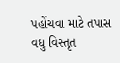પહોંચવા માટે તપાસ વધુ વિસ્તૃત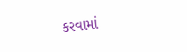કરવામાં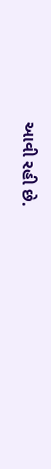આવી રહી છે.